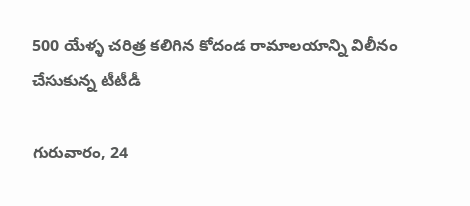500 యేళ్ళ చరిత్ర కలిగిన కోదండ రామాలయాన్ని విలీనం చేసుకున్న టీటీడీ

గురువారం, 24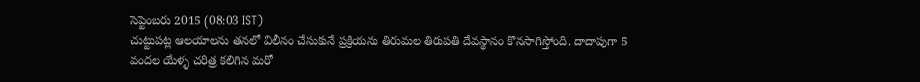సెప్టెంబరు 2015 (08:03 IST)
చుట్టుపట్ల ఆలయాలను తనలో విలీనం చేసుకునే ప్రక్రియను తిరుమల తిరుపతి దేవస్థానం కొనసాగిస్తోంది. దాదాపుగా 5 వందల యేళ్ళ చరిత్ర కలిగిన మరో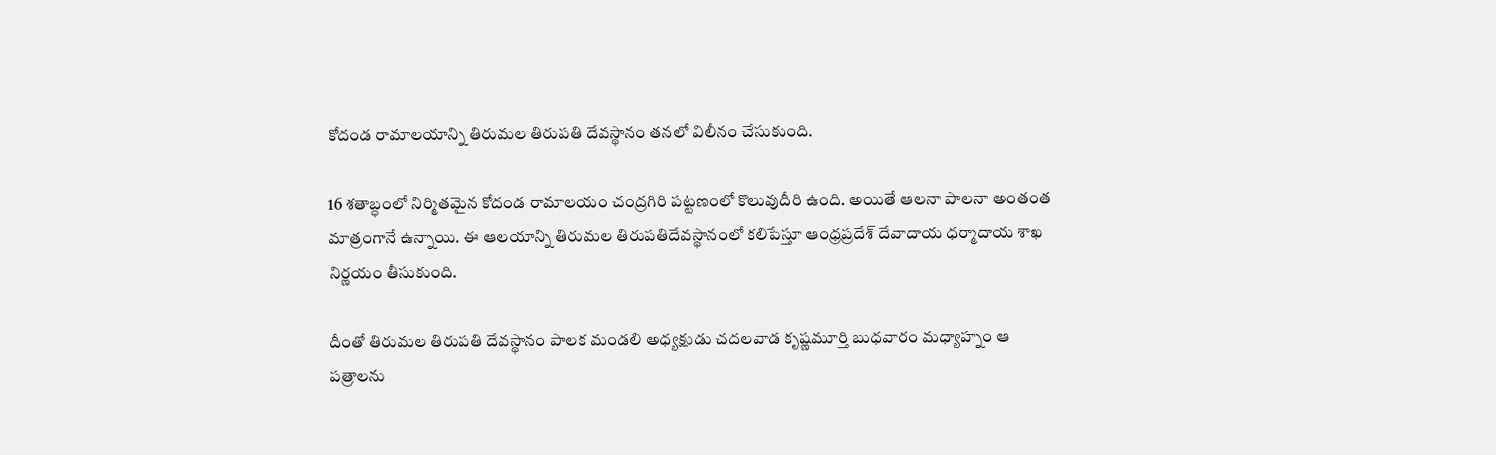కోదండ రామాలయాన్ని తిరుమల తిరుపతి దేవస్థానం తనలో విలీనం చేసుకుంది.

16 శతాబ్ధంలో నిర్మితమైన కోదండ రామాలయం చంద్రగిరి పట్టణంలో కొలువుదీరి ఉంది. అయితే ఆలనా పాలనా అంతంత మాత్రంగానే ఉన్నాయి. ఈ ఆలయాన్ని తిరుమల తిరుపతిదేవస్థానంలో కలిపేస్తూ ఆంధ్రప్రదేశ్ దేవాదాయ ధర్మాదాయ శాఖ నిర్ణయం తీసుకుంది.

దీంతో తిరుమల తిరుపతి దేవస్థానం పాలక మండలి అధ్యక్షుడు చదలవాడ కృష్ణమూర్తి బుధవారం మధ్యాహ్నం ఆ పత్రాలను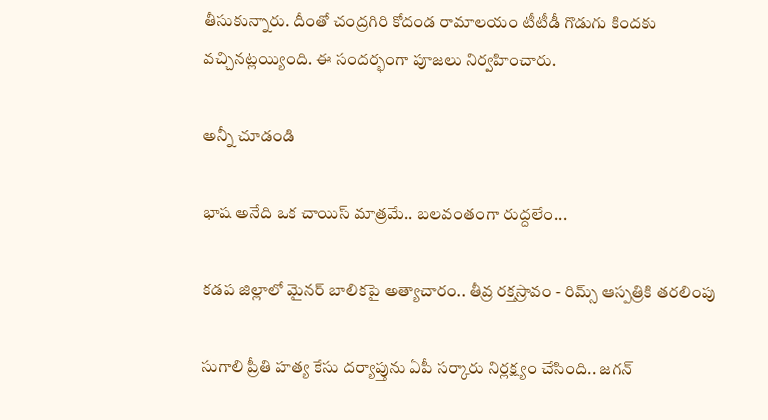తీసుకున్నారు. దీంతో చంద్రగిరి కోదండ రామాలయం టీటీడీ గొడుగు కిందకు వచ్చినట్లయ్యింది. ఈ సందర్భంగా పూజలు నిర్వహించారు.

అన్నీ చూడండి

భాష అనేది ఒక చాయిస్ మాత్రమే.. బలవంతంగా రుద్దలేం...

కడప జిల్లాలో మైనర్ బాలికపై అత్యాచారం.. తీవ్ర రక్తస్రావం - రిమ్స్‌ ఆస్పత్రికి తరలింపు

సుగాలి ప్రీతి హత్య కేసు దర్యాప్తును ఏపీ సర్కారు నిర్లక్ష్యం చేసింది.. జగన్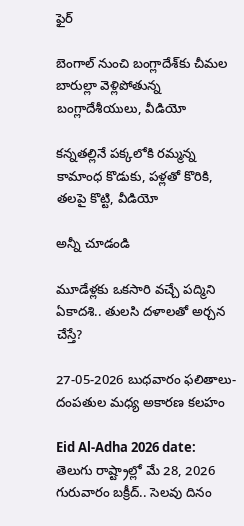ఫైర్

బెంగాల్ నుంచి బంగ్లాదేశ్‌కు చీమల బారుల్లా వెళ్లిపోతున్న బంగ్లాదేశీయులు, వీడియో

కన్నతల్లినే పక్కలోకి రమ్మన్న కామాంధ కొడుకు, పళ్లతో కొరికి, తలపై కొట్టి, వీడియో

అన్నీ చూడండి

మూడేళ్లకు ఒకసారి వచ్చే పద్మిని ఏకాదశి.. తులసి దళాలతో అర్చన చేస్తే?

27-05-2026 బుధవారం ఫలితాలు- దంపతుల మధ్య అకారణ కలహం

Eid Al-Adha 2026 date: తెలుగు రాష్ట్రాల్లో మే 28, 2026 గురువారం బక్రీద్.. సెలవు దినం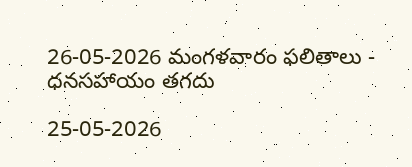26-05-2026 మంగళవారం ఫలితాలు - ధనసహాయం తగదు

25-05-2026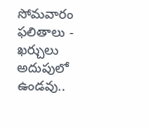సోమవారం ఫలితాలు - ఖర్చులు అదుపులో ఉండవు..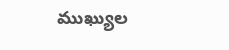ముఖ్యుల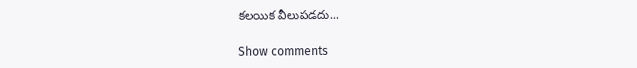కలయిక వీలుపడదు...

Show comments